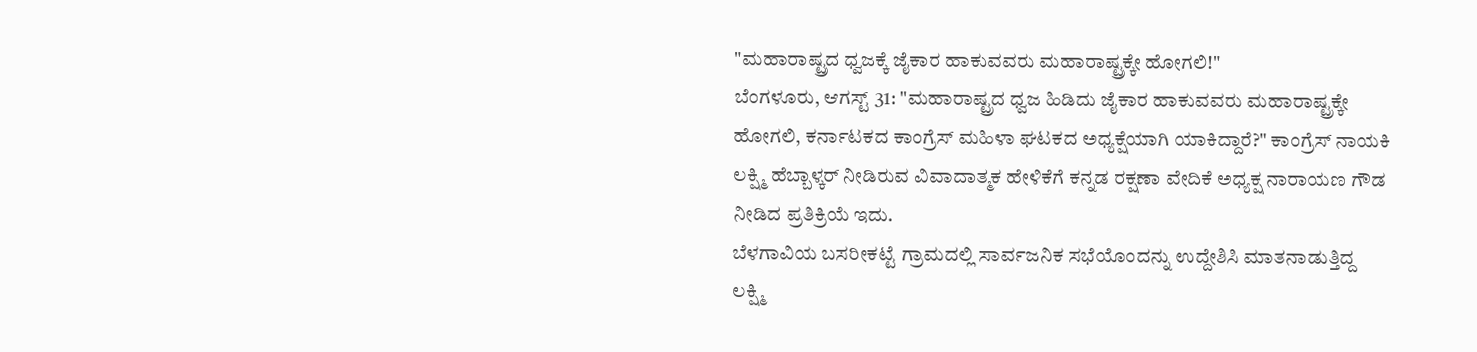"ಮಹಾರಾಷ್ಟ್ರದ ಧ್ವಜಕ್ಕೆ ಜೈಕಾರ ಹಾಕುವವರು ಮಹಾರಾಷ್ಟ್ರಕ್ಕೇ ಹೋಗಲಿ!"
ಬೆಂಗಳೂರು, ಆಗಸ್ಟ್ 31: "ಮಹಾರಾಷ್ಟ್ರದ ಧ್ವಜ ಹಿಡಿದು ಜೈಕಾರ ಹಾಕುವವರು ಮಹಾರಾಷ್ಟ್ರಕ್ಕೇ ಹೋಗಲಿ, ಕರ್ನಾಟಕದ ಕಾಂಗ್ರೆಸ್ ಮಹಿಳಾ ಘಟಕದ ಅಧ್ಯಕ್ಷೆಯಾಗಿ ಯಾಕಿದ್ದಾರೆ?" ಕಾಂಗ್ರೆಸ್ ನಾಯಕಿ ಲಕ್ಷ್ಮಿ ಹೆಬ್ಬಾಳ್ಕರ್ ನೀಡಿರುವ ವಿವಾದಾತ್ಮಕ ಹೇಳಿಕೆಗೆ ಕನ್ನಡ ರಕ್ಷಣಾ ವೇದಿಕೆ ಅಧ್ಯಕ್ಷ ನಾರಾಯಣ ಗೌಡ ನೀಡಿದ ಪ್ರತಿಕ್ರಿಯೆ ಇದು.
ಬೆಳಗಾವಿಯ ಬಸರೀಕಟ್ಟೆ ಗ್ರಾಮದಲ್ಲಿ ಸಾರ್ವಜನಿಕ ಸಭೆಯೊಂದನ್ನು ಉದ್ದೇಶಿಸಿ ಮಾತನಾಡುತ್ತಿದ್ದ ಲಕ್ಷ್ಮಿ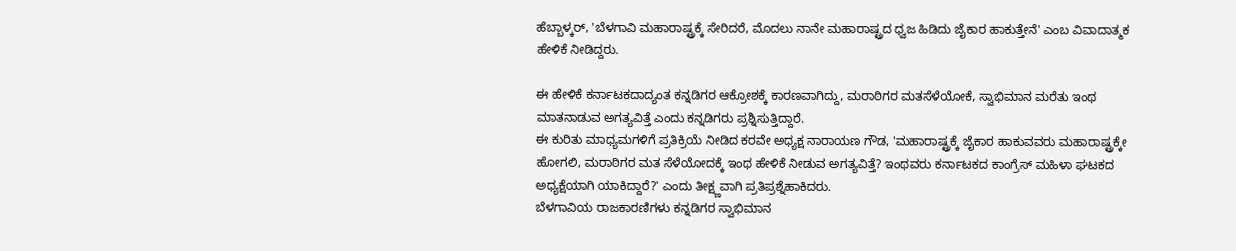ಹೆಬ್ಬಾಳ್ಕರ್, 'ಬೆಳಗಾವಿ ಮಹಾರಾಷ್ಟ್ರಕ್ಕೆ ಸೇರಿದರೆ, ಮೊದಲು ನಾನೇ ಮಹಾರಾಷ್ಟ್ರದ ಧ್ವಜ ಹಿಡಿದು ಜೈಕಾರ ಹಾಕುತ್ತೇನೆ' ಎಂಬ ವಿವಾದಾತ್ಮಕ ಹೇಳಿಕೆ ನೀಡಿದ್ದರು.

ಈ ಹೇಳಿಕೆ ಕರ್ನಾಟಕದಾದ್ಯಂತ ಕನ್ನಡಿಗರ ಆಕ್ರೋಶಕ್ಕೆ ಕಾರಣವಾಗಿದ್ದು, ಮರಾಠಿಗರ ಮತಸೆಳೆಯೋಕೆ, ಸ್ವಾಭಿಮಾನ ಮರೆತು ಇಂಥ ಮಾತನಾಡುವ ಅಗತ್ಯವಿತ್ತೆ ಎಂದು ಕನ್ನಡಿಗರು ಪ್ರಶ್ನಿಸುತ್ತಿದ್ದಾರೆ.
ಈ ಕುರಿತು ಮಾಧ್ಯಮಗಳಿಗೆ ಪ್ರತಿಕ್ರಿಯೆ ನೀಡಿದ ಕರವೇ ಅಧ್ಯಕ್ಷ ನಾರಾಯಣ ಗೌಡ, 'ಮಹಾರಾಷ್ಟ್ರಕ್ಕೆ ಜೈಕಾರ ಹಾಕುವವರು ಮಹಾರಾಷ್ಟ್ರಕ್ಕೇ ಹೋಗಲಿ, ಮರಾಠಿಗರ ಮತ ಸೆಳೆಯೋದಕ್ಕೆ ಇಂಥ ಹೇಳಿಕೆ ನೀಡುವ ಅಗತ್ಯವಿತ್ತೆ? ಇಂಥವರು ಕರ್ನಾಟಕದ ಕಾಂಗ್ರೆಸ್ ಮಹಿಳಾ ಘಟಕದ ಅಧ್ಯಕ್ಷೆಯಾಗಿ ಯಾಕಿದ್ದಾರೆ?' ಎಂದು ತೀಕ್ಷ್ಣವಾಗಿ ಪ್ರತಿಪ್ರಶ್ನೆಹಾಕಿದರು.
ಬೆಳಗಾವಿಯ ರಾಜಕಾರಣಿಗಳು ಕನ್ನಡಿಗರ ಸ್ವಾಭಿಮಾನ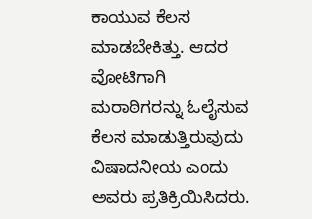ಕಾಯುವ ಕೆಲಸ ಮಾಡಬೇಕಿತ್ತು. ಆದರ ವೋಟಿಗಾಗಿ ಮರಾಠಿಗರನ್ನು ಓಲೈಸುವ ಕೆಲಸ ಮಾಡುತ್ತಿರುವುದು ವಿಷಾದನೀಯ ಎಂದು ಅವರು ಪ್ರತಿಕ್ರಿಯಿಸಿದರು.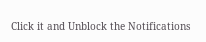Click it and Unblock the Notifications